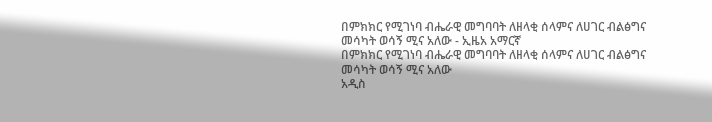በምክክር የሚገነባ ብሔራዊ መግባባት ለዘላቂ ሰላምና ለሀገር ብልፅግና መሳካት ወሳኝ ሚና አለው - ኢዜአ አማርኛ
በምክክር የሚገነባ ብሔራዊ መግባባት ለዘላቂ ሰላምና ለሀገር ብልፅግና መሳካት ወሳኝ ሚና አለው
አዲስ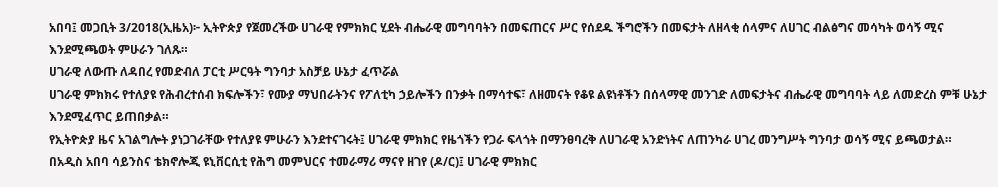አበባ፤ መጋቢት 3/2018(ኢዜአ)፦ ኢትዮጵያ የጀመረችው ሀገራዊ የምክክር ሂደት ብሔራዊ መግባባትን በመፍጠርና ሥር የሰደዱ ችግሮችን በመፍታት ለዘላቂ ሰላምና ለሀገር ብልፅግና መሳካት ወሳኝ ሚና እንደሚጫወት ምሁራን ገለጹ።
ሀገራዊ ለውጡ ለዳበረ የመድብለ ፓርቲ ሥርዓት ግንባታ አስቻይ ሁኔታ ፈጥሯል
ሀገራዊ ምክክሩ የተለያዩ የሕብረተሰብ ክፍሎችን፣ የሙያ ማህበራትንና የፖለቲካ ኃይሎችን በንቃት በማሳተፍ፣ ለዘመናት የቆዩ ልዩነቶችን በሰላማዊ መንገድ ለመፍታትና ብሔራዊ መግባባት ላይ ለመድረስ ምቹ ሁኔታ እንደሚፈጥር ይጠበቃል።
የኢትዮጵያ ዜና አገልግሎት ያነጋገራቸው የተለያዩ ምሁራን እንደተናገሩት፤ ሀገራዊ ምክክር የዜጎችን የጋራ ፍላጎት በማንፀባረቅ ለሀገራዊ አንድነትና ለጠንካራ ሀገረ መንግሥት ግንባታ ወሳኝ ሚና ይጫወታል።
በአዲስ አበባ ሳይንስና ቴክኖሎጂ ዩኒቨርሲቲ የሕግ መምህርና ተመራማሪ ማናየ ዘገየ (ዶ/ር)፤ ሀገራዊ ምክክር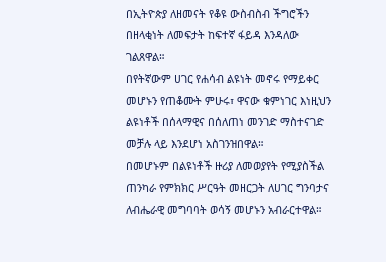በኢትዮጵያ ለዘመናት የቆዩ ውስብስብ ችግሮችን በዘላቂነት ለመፍታት ከፍተኛ ፋይዳ እንዳለው ገልጸዋል።
በየትኛውም ሀገር የሐሳብ ልዩነት መኖሩ የማይቀር መሆኑን የጠቆሙት ምሁሩ፣ ዋናው ቁምነገር እነዚህን ልዩነቶች በሰላማዊና በሰለጠነ መንገድ ማስተናገድ መቻሉ ላይ እንደሆነ አስገንዝበዋል።
በመሆኑም በልዩነቶች ዙሪያ ለመወያየት የሚያስችል ጠንካራ የምክክር ሥርዓት መዘርጋት ለሀገር ግንባታና ለብሔራዊ መግባባት ወሳኝ መሆኑን አብራርተዋል።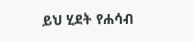ይህ ሂደት የሐሳብ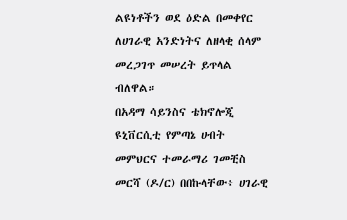ልዩነቶችን ወደ ዕድል በመቀየር ለሀገራዊ አንድነትና ለዘላቂ ሰላም መረጋገጥ መሠረት ይጥላል ብለዋል።
በአዳማ ሳይንስና ቴክኖሎጂ ዩኒቨርሲቲ የምጣኔ ሀብት መምህርና ተመራማሪ ገመቺስ መርሻ (ዶ/ር) በበኩላቸው፥ ሀገራዊ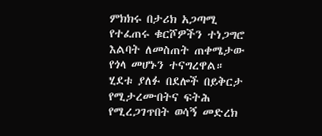ምክክሩ በታሪክ አጋጣሚ የተፈጠሩ ቁርሾዎችን ተነጋግሮ እልባት ለመስጠት ጠቀሜታው የጎላ መሆኑን ተናግረዋል።
ሂደቱ ያለፉ በደሎች በይቅርታ የሚታረሙበትና ፍትሕ የሚረጋገጥበት ወሳኝ መድረክ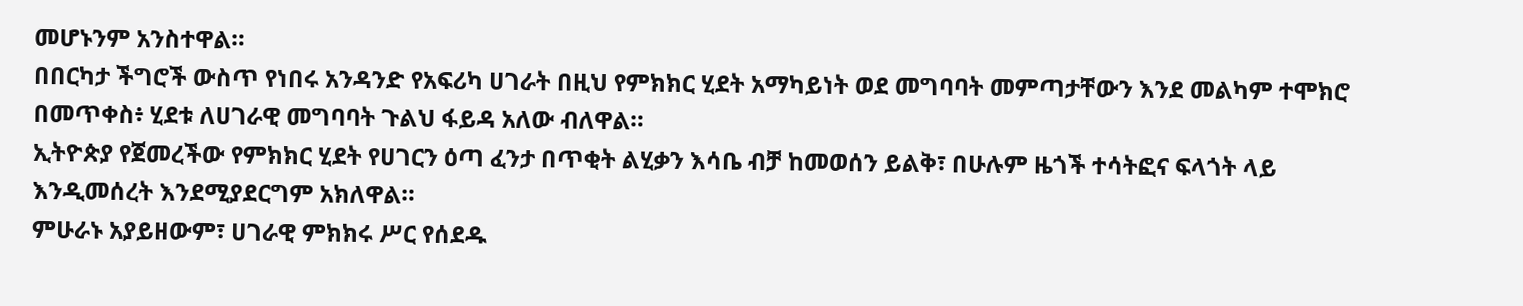መሆኑንም አንስተዋል።
በበርካታ ችግሮች ውስጥ የነበሩ አንዳንድ የአፍሪካ ሀገራት በዚህ የምክክር ሂደት አማካይነት ወደ መግባባት መምጣታቸውን እንደ መልካም ተሞክሮ በመጥቀስ፥ ሂደቱ ለሀገራዊ መግባባት ጉልህ ፋይዳ አለው ብለዋል።
ኢትዮጵያ የጀመረችው የምክክር ሂደት የሀገርን ዕጣ ፈንታ በጥቂት ልሂቃን እሳቤ ብቻ ከመወሰን ይልቅ፣ በሁሉም ዜጎች ተሳትፎና ፍላጎት ላይ እንዲመሰረት እንደሚያደርግም አክለዋል።
ምሁራኑ አያይዘውም፣ ሀገራዊ ምክክሩ ሥር የሰደዱ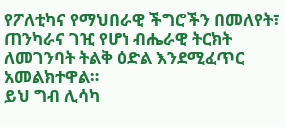የፖለቲካና የማህበራዊ ችግሮችን በመለየት፣ ጠንካራና ገዢ የሆነ ብሔራዊ ትርክት ለመገንባት ትልቅ ዕድል እንደሚፈጥር አመልክተዋል።
ይህ ግብ ሊሳካ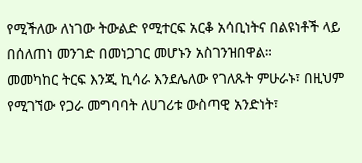የሚችለው ለነገው ትውልድ የሚተርፍ አርቆ አሳቢነትና በልዩነቶች ላይ በሰለጠነ መንገድ በመነጋገር መሆኑን አስገንዝበዋል።
መመካከር ትርፍ እንጂ ኪሳራ እንደሌለው የገለጹት ምሁራኑ፣ በዚህም የሚገኘው የጋራ መግባባት ለሀገሪቱ ውስጣዊ አንድነት፣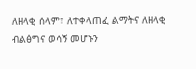ለዘላቂ ሰላም፣ ለተቀላጠፈ ልማትና ለዘላቂ ብልፅግና ወሳኝ መሆኑን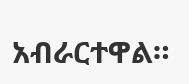አብራርተዋል።